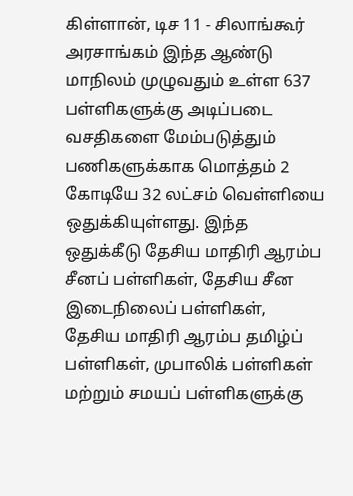கிள்ளான், டிச 11 - சிலாங்கூர் அரசாங்கம் இந்த ஆண்டு மாநிலம் முழுவதும் உள்ள 637 பள்ளிகளுக்கு அடிப்படை வசதிகளை மேம்படுத்தும் பணிகளுக்காக மொத்தம் 2 கோடியே 32 லட்சம் வெள்ளியை ஒதுக்கியுள்ளது. இந்த ஒதுக்கீடு தேசிய மாதிரி ஆரம்ப சீனப் பள்ளிகள், தேசிய சீன இடைநிலைப் பள்ளிகள், தேசிய மாதிரி ஆரம்ப தமிழ்ப் பள்ளிகள், முபாலிக் பள்ளிகள் மற்றும் சமயப் பள்ளிகளுக்கு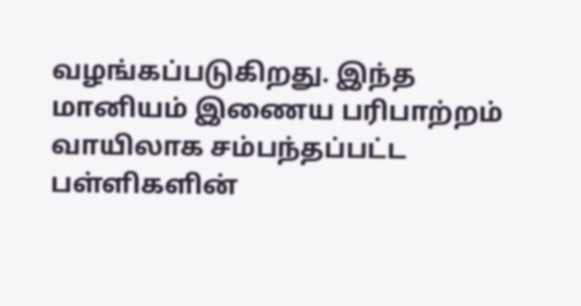வழங்கப்படுகிறது. இந்த மானியம் இணைய பரிபாற்றம் வாயிலாக சம்பந்தப்பட்ட பள்ளிகளின்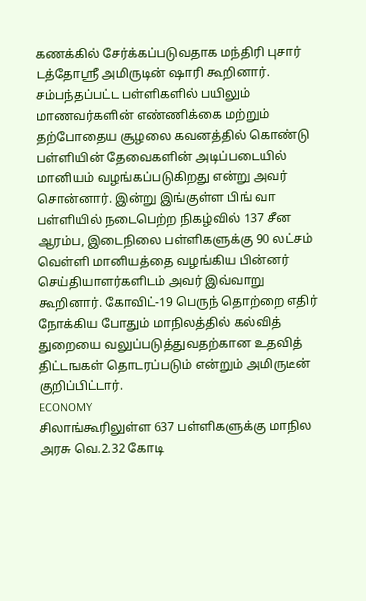கணக்கில் சேர்க்கப்படுவதாக மந்திரி புசார் டத்தோஸ்ரீ அமிருடின் ஷாரி கூறினார். சம்பந்தப்பட்ட பள்ளிகளில் பயிலும் மாணவர்களின் எண்ணிக்கை மற்றும் தற்போதைய சூழலை கவனத்தில் கொண்டு பள்ளியின் தேவைகளின் அடிப்படையில் மானியம் வழங்கப்படுகிறது என்று அவர் சொன்னார். இன்று இங்குள்ள பிங் வா பள்ளியில் நடைபெற்ற நிகழ்வில் 137 சீன ஆரம்ப, இடைநிலை பள்ளிகளுக்கு 90 லட்சம் வெள்ளி மானியத்தை வழங்கிய பின்னர் செய்தியாளர்களிடம் அவர் இவ்வாறு கூறினார். கோவிட்-19 பெருந் தொற்றை எதிர் நோக்கிய போதும் மாநிலத்தில் கல்வித் துறையை வலுப்படுத்துவதற்கான உதவித் திட்டஙகள் தொடரப்படும் என்றும் அமிருடீன் குறிப்பிட்டார்.
ECONOMY
சிலாங்கூரிலுள்ள 637 பள்ளிகளுக்கு மாநில அரசு வெ.2.32 கோடி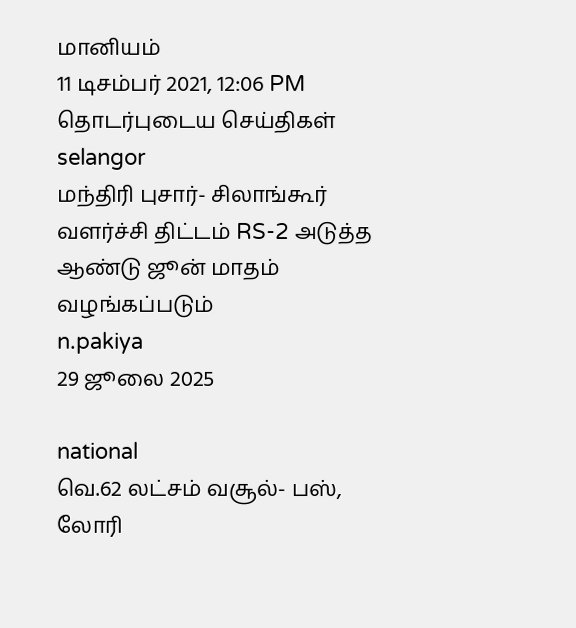மானியம்
11 டிசம்பர் 2021, 12:06 PM
தொடர்புடைய செய்திகள்
selangor
மந்திரி புசார்- சிலாங்கூர் வளர்ச்சி திட்டம் RS-2 அடுத்த ஆண்டு ஜூன் மாதம் வழங்கப்படும்
n.pakiya
29 ஜூலை 2025

national
வெ.62 லட்சம் வசூல்- பஸ், லோரி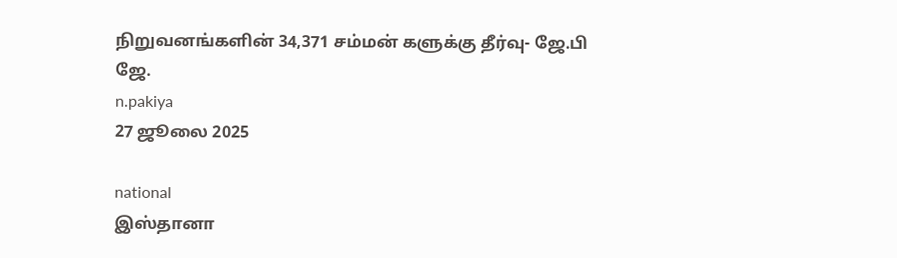நிறுவனங்களின் 34,371 சம்மன் களுக்கு தீர்வு- ஜே.பி ஜே.
n.pakiya
27 ஜூலை 2025

national
இஸ்தானா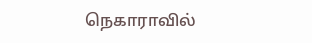நெகாராவில்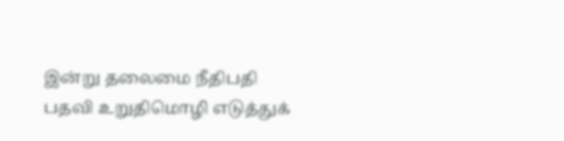இன்று தலைமை நீதிபதி பதவி உறுதிமொழி எடுத்துக்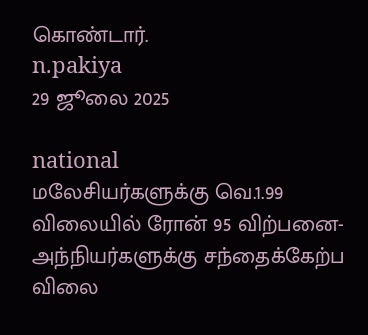கொண்டார்.
n.pakiya
29 ஜூலை 2025

national
மலேசியர்களுக்கு வெ.1.99 விலையில் ரோன் 95 விற்பனை- அந்நியர்களுக்கு சந்தைக்கேற்ப விலை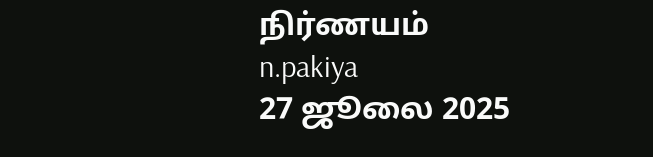நிர்ணயம்
n.pakiya
27 ஜூலை 2025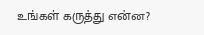உங்கள் கருத்து என்ன?